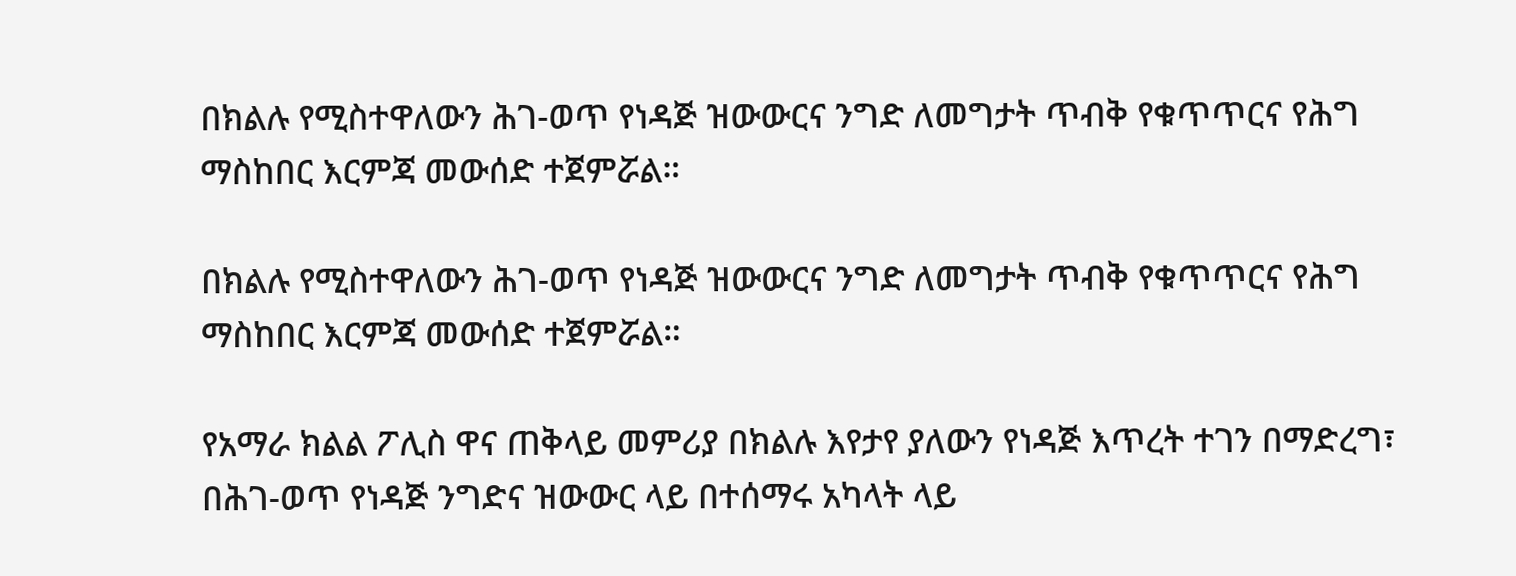በክልሉ የሚስተዋለውን ሕገ-ወጥ የነዳጅ ዝውውርና ንግድ ለመግታት ጥብቅ የቁጥጥርና የሕግ ማስከበር እርምጃ መውሰድ ተጀምሯል።

በክልሉ የሚስተዋለውን ሕገ-ወጥ የነዳጅ ዝውውርና ንግድ ለመግታት ጥብቅ የቁጥጥርና የሕግ ማስከበር እርምጃ መውሰድ ተጀምሯል።

የአማራ ክልል ፖሊስ ዋና ጠቅላይ መምሪያ በክልሉ እየታየ ያለውን የነዳጅ እጥረት ተገን በማድረግ፣ በሕገ-ወጥ የነዳጅ ንግድና ዝውውር ላይ በተሰማሩ አካላት ላይ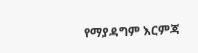የማያዳግም እርምጃ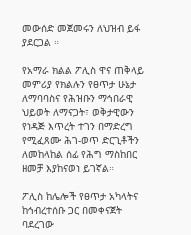መውሰድ መጀመሩን ለህዝብ ይፋ ያደርጋል ።

የአማራ ክልል ፖሊስ ዋና ጠቅላይ መምሪያ የክልሉን የፀጥታ ሁኔታ ለማባባስና የሕዝቡን ማኅበራዊ ህይወት ለማናጋት፣ ወቅታዊውን የነዳጅ እጥረት ተገን በማድረግ የሚፈጸሙ ሕገ-ወጥ ድርጊቶችን ለመከላከል ሰፊ የሕግ ማስከበር ዘመቻ እያከናወነ ይገኛል።

ፖሊስ ከሌሎች የፀጥታ አካላትና ከኅብረተሰቡ ጋር በመቀናጀት ባደረገው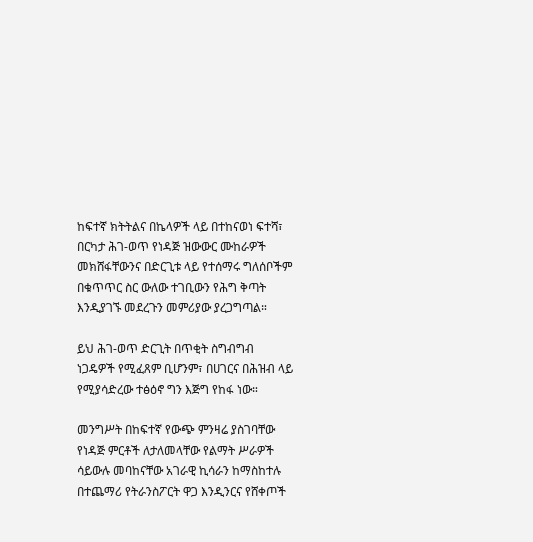ከፍተኛ ክትትልና በኬላዎች ላይ በተከናወነ ፍተሻ፣ በርካታ ሕገ-ወጥ የነዳጅ ዝውውር ሙከራዎች መክሸፋቸውንና በድርጊቱ ላይ የተሰማሩ ግለሰቦችም በቁጥጥር ስር ውለው ተገቢውን የሕግ ቅጣት እንዲያገኙ መደረጉን መምሪያው ያረጋግጣል።

ይህ ሕገ-ወጥ ድርጊት በጥቂት ስግብግብ ነጋዴዎች የሚፈጸም ቢሆንም፣ በሀገርና በሕዝብ ላይ የሚያሳድረው ተፅዕኖ ግን እጅግ የከፋ ነው።

መንግሥት በከፍተኛ የውጭ ምንዛሬ ያስገባቸው የነዳጅ ምርቶች ለታለመላቸው የልማት ሥራዎች ሳይውሉ መባከናቸው አገራዊ ኪሳራን ከማስከተሉ በተጨማሪ የትራንስፖርት ዋጋ እንዲንርና የሸቀጦች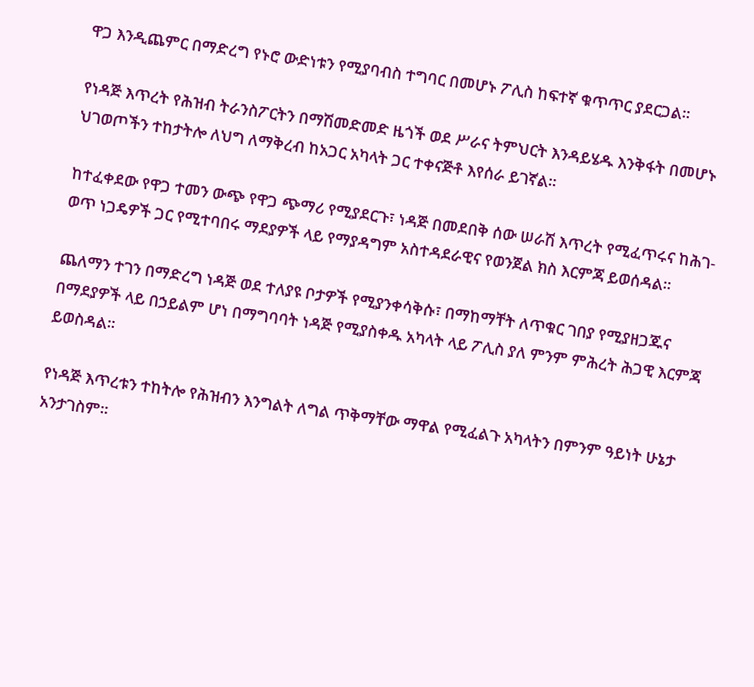ዋጋ እንዲጨምር በማድረግ የኑሮ ውድነቱን የሚያባብስ ተግባር በመሆኑ ፖሊስ ከፍተኛ ቁጥጥር ያደርጋል።

የነዳጅ እጥረት የሕዝብ ትራንስፖርትን በማሽመድመድ ዜጎች ወደ ሥራና ትምህርት እንዳይሄዱ እንቅፋት በመሆኑ ህገወጦችን ተከታትሎ ለህግ ለማቅረብ ከአጋር አካላት ጋር ተቀናጅቶ እየሰራ ይገኛል።

ከተፈቀደው የዋጋ ተመን ውጭ የዋጋ ጭማሪ የሚያደርጉ፣ ነዳጅ በመደበቅ ሰው ሠራሽ እጥረት የሚፈጥሩና ከሕገ-ወጥ ነጋዴዎች ጋር የሚተባበሩ ማደያዎች ላይ የማያዳግም አስተዳደራዊና የወንጀል ክስ እርምጃ ይወሰዳል።

ጨለማን ተገን በማድረግ ነዳጅ ወደ ተለያዩ ቦታዎች የሚያንቀሳቅሱ፣ በማከማቸት ለጥቁር ገበያ የሚያዘጋጁና በማደያዎች ላይ በኃይልም ሆነ በማግባባት ነዳጅ የሚያስቀዱ አካላት ላይ ፖሊስ ያለ ምንም ምሕረት ሕጋዊ እርምጃ ይወስዳል።

የነዳጅ እጥረቱን ተከትሎ የሕዝብን እንግልት ለግል ጥቅማቸው ማዋል የሚፈልጉ አካላትን በምንም ዓይነት ሁኔታ አንታገስም።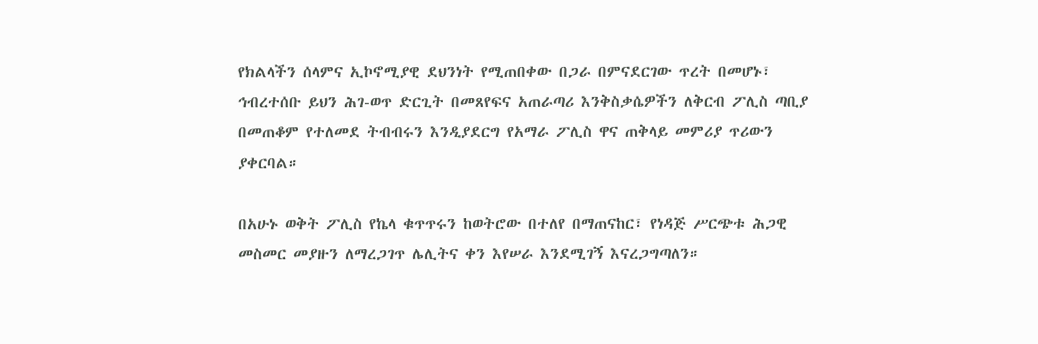የክልላችን ሰላምና ኢኮኖሚያዊ ደህንነት የሚጠበቀው በጋራ በምናደርገው ጥረት በመሆኑ፣ ኅብረተሰቡ ይህን ሕገ-ወጥ ድርጊት በመጸየፍና አጠራጣሪ እንቅስቃሴዎችን ለቅርብ ፖሊስ ጣቢያ በመጠቆም የተለመደ ትብብሩን እንዲያደርግ የአማራ ፖሊስ ዋና ጠቅላይ መምሪያ ጥሪውን ያቀርባል።

በአሁኑ ወቅት ፖሊስ የኬላ ቁጥጥሩን ከወትሮው በተለየ በማጠናከር፣ የነዳጅ ሥርጭቱ ሕጋዊ መስመር መያዙን ለማረጋገጥ ሌሊትና ቀን እየሠራ እንደሚገኝ እናረጋግጣለን።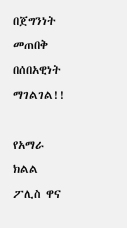በጀግንነት መጠበቅ በሰበአዊነት ማገልገል!!

የአማራ ክልል ፖሊስ ዋና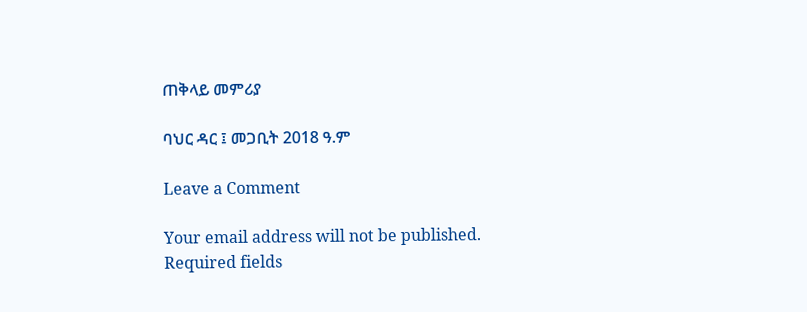ጠቅላይ መምሪያ

ባህር ዳር ፤ መጋቢት 2018 ዓ.ም

Leave a Comment

Your email address will not be published. Required fields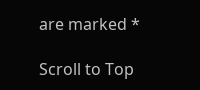are marked *

Scroll to Top